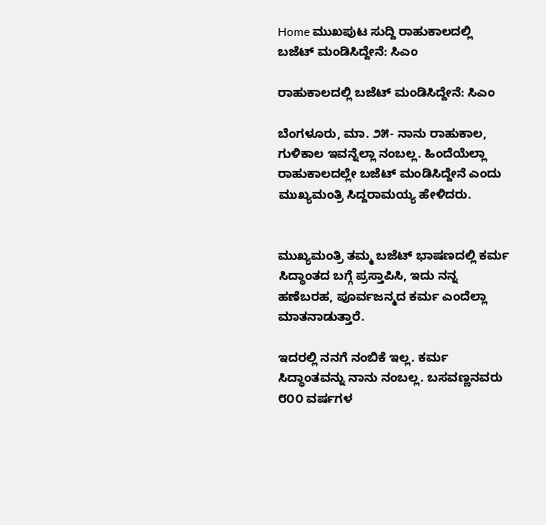Home ಮುಖಪುಟ ಸುದ್ದಿ ರಾಹುಕಾಲದಲ್ಲಿ ಬಜೆಟ್ ಮಂಡಿಸಿದ್ದೇನೆ: ಸಿಎಂ

ರಾಹುಕಾಲದಲ್ಲಿ ಬಜೆಟ್ ಮಂಡಿಸಿದ್ದೇನೆ: ಸಿಎಂ

ಬೆಂಗಳೂರು, ಮಾ. ೨೫- ನಾನು ರಾಹುಕಾಲ, ಗುಳಿಕಾಲ ಇವನ್ನೆಲ್ಲಾ ನಂಬಲ್ಲ. ಹಿಂದೆಯೆಲ್ಲಾ ರಾಹುಕಾಲದಲ್ಲೇ ಬಜೆಟ್ ಮಂಡಿಸಿದ್ದೇನೆ ಎಂದು ಮುಖ್ಯಮಂತ್ರಿ ಸಿದ್ದರಾಮಯ್ಯ ಹೇಳಿದರು.


ಮುಖ್ಯಮಂತ್ರಿ ತಮ್ಮ ಬಜೆಟ್ ಭಾಷಣದಲ್ಲಿ ಕರ್ಮ ಸಿದ್ಧಾಂತದ ಬಗ್ಗೆ ಪ್ರಸ್ತಾಪಿಸಿ, ಇದು ನನ್ನ ಹಣೆಬರಹ, ಪೂರ್ವಜನ್ಮದ ಕರ್ಮ ಎಂದೆಲ್ಲಾ ಮಾತನಾಡುತ್ತಾರೆ.

ಇದರಲ್ಲಿ ನನಗೆ ನಂಬಿಕೆ ಇಲ್ಲ. ಕರ್ಮ ಸಿದ್ಧಾಂತವನ್ನು ನಾನು ನಂಬಲ್ಲ. ಬಸವಣ್ಣನವರು ೮೦೦ ವರ್ಷಗಳ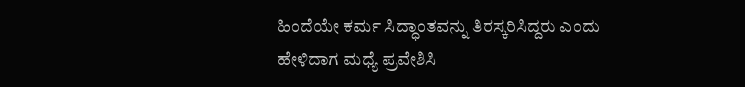ಹಿಂದೆಯೇ ಕರ್ಮ ಸಿದ್ಧಾಂತವನ್ನು ತಿರಸ್ಕರಿಸಿದ್ದರು ಎಂದು ಹೇಳಿದಾಗ ಮಧ್ಯೆ ಪ್ರವೇಶಿಸಿ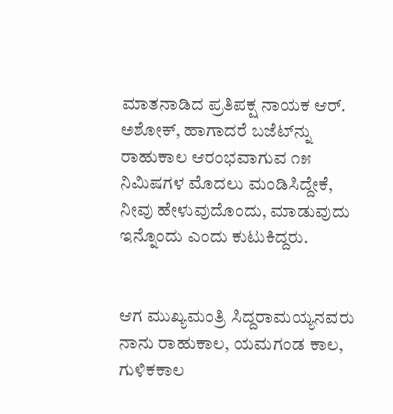ಮಾತನಾಡಿದ ಪ್ರತಿಪಕ್ಷ ನಾಯಕ ಆರ್. ಅಶೋಕ್, ಹಾಗಾದರೆ ಬಜೆಟ್‌ನ್ನು ರಾಹುಕಾಲ ಆರಂಭವಾಗುವ ೧೫ ನಿಮಿಷಗಳ ಮೊದಲು ಮಂಡಿಸಿದ್ದೇಕೆ, ನೀವು ಹೇಳುವುದೊಂದು, ಮಾಡುವುದು ಇನ್ನೊಂದು ಎಂದು ಕುಟುಕಿದ್ದರು.


ಆಗ ಮುಖ್ಯಮಂತ್ರಿ ಸಿದ್ದರಾಮಯ್ಯನವರು ನಾನು ರಾಹುಕಾಲ, ಯಮಗಂಡ ಕಾಲ, ಗುಳಿಕಕಾಲ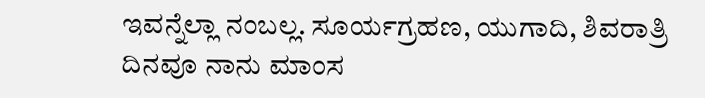ಇವನ್ನೆಲ್ಲಾ ನಂಬಲ್ಲ. ಸೂರ್ಯಗ್ರಹಣ, ಯುಗಾದಿ, ಶಿವರಾತ್ರಿ ದಿನವೂ ನಾನು ಮಾಂಸ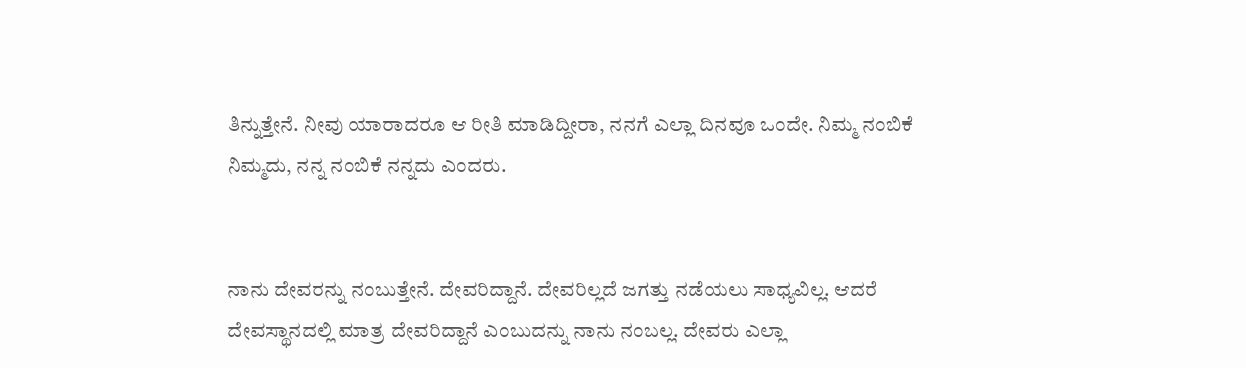ತಿನ್ನುತ್ತೇನೆ. ನೀವು ಯಾರಾದರೂ ಆ ರೀತಿ ಮಾಡಿದ್ದೀರಾ, ನನಗೆ ಎಲ್ಲಾ ದಿನವೂ ಒಂದೇ. ನಿಮ್ಮ ನಂಬಿಕೆ ನಿಮ್ಮದು, ನನ್ನ ನಂಬಿಕೆ ನನ್ನದು ಎಂದರು.


ನಾನು ದೇವರನ್ನು ನಂಬುತ್ತೇನೆ. ದೇವರಿದ್ದಾನೆ. ದೇವರಿಲ್ಲದೆ ಜಗತ್ತು ನಡೆಯಲು ಸಾಧ್ಯವಿಲ್ಲ. ಆದರೆ ದೇವಸ್ಥಾನದಲ್ಲಿ ಮಾತ್ರ ದೇವರಿದ್ದಾನೆ ಎಂಬುದನ್ನು ನಾನು ನಂಬಲ್ಲ. ದೇವರು ಎಲ್ಲಾ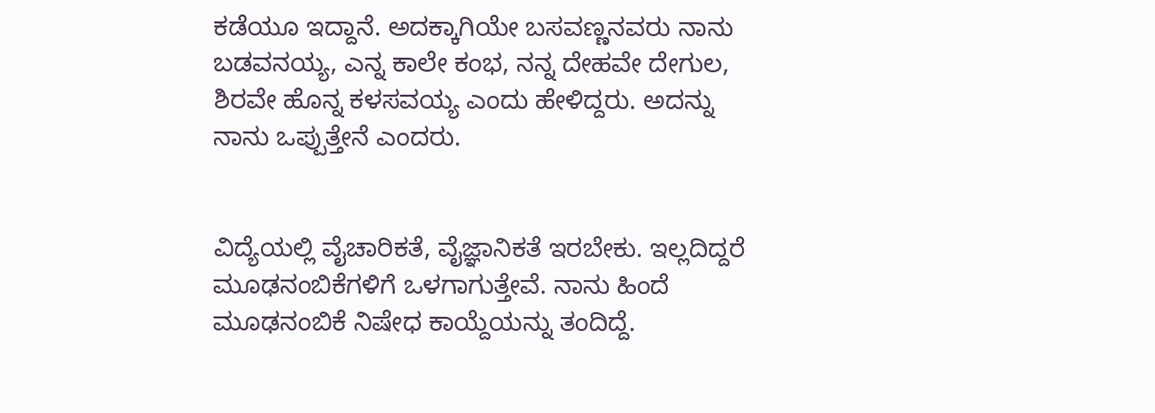ಕಡೆಯೂ ಇದ್ದಾನೆ. ಅದಕ್ಕಾಗಿಯೇ ಬಸವಣ್ಣನವರು ನಾನು ಬಡವನಯ್ಯ, ಎನ್ನ ಕಾಲೇ ಕಂಭ, ನನ್ನ ದೇಹವೇ ದೇಗುಲ, ಶಿರವೇ ಹೊನ್ನ ಕಳಸವಯ್ಯ ಎಂದು ಹೇಳಿದ್ದರು. ಅದನ್ನು ನಾನು ಒಪ್ಪುತ್ತೇನೆ ಎಂದರು.


ವಿದ್ಯೆಯಲ್ಲಿ ವೈಚಾರಿಕತೆ, ವೈಜ್ಞಾನಿಕತೆ ಇರಬೇಕು. ಇಲ್ಲದಿದ್ದರೆ ಮೂಢನಂಬಿಕೆಗಳಿಗೆ ಒಳಗಾಗುತ್ತೇವೆ. ನಾನು ಹಿಂದೆ ಮೂಢನಂಬಿಕೆ ನಿಷೇಧ ಕಾಯ್ದೆಯನ್ನು ತಂದಿದ್ದೆ.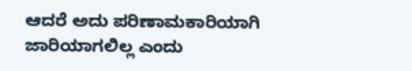ಆದರೆ ಅದು ಪರಿಣಾಮಕಾರಿಯಾಗಿ ಜಾರಿಯಾಗಲಿಲ್ಲ ಎಂದು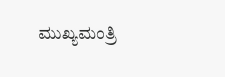ಮುಖ್ಯಮಂತ್ರಿ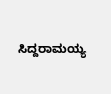ಸಿದ್ದರಾಮಯ್ಯ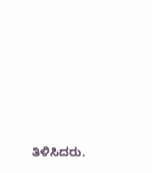ತಿಳಿಸಿದರು.